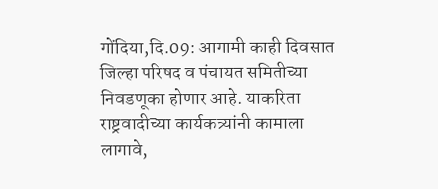गोंदिया,दि.09: आगामी काही दिवसात जिल्हा परिषद व पंचायत समितीच्या निवडणूका होणार आहे. याकरिता राष्ट्रवादीच्या कार्यकत्र्यांनी कामाला लागावे,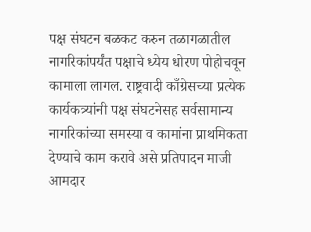पक्ष संघटन बळकट करुन तळागळातील नागरिकांपर्यंत पक्षाचे ध्येय धोरण पोहोचवून कामाला लागल. राष्ट्रवादी काँग्रेसच्या प्रत्येक कार्यकत्र्यांनी पक्ष संघटनेसह सर्वसामान्य नागरिकांच्या समस्या व कामांना प्राथमिकता देण्याचे काम करावे असे प्रतिपादन माजी आमदार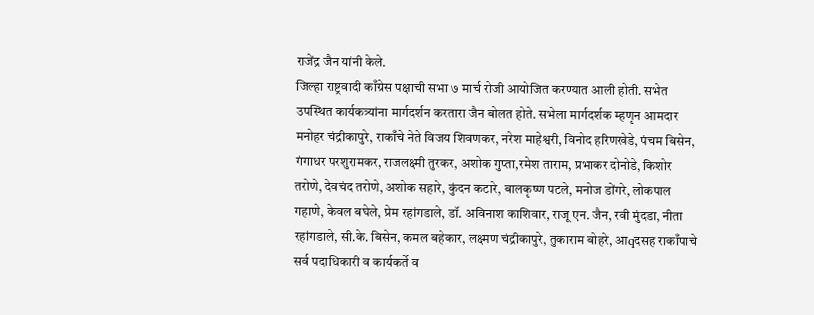राजेंद्र जैन यांनी केले.
जिल्हा राष्ट्रवादी काँग्रेस पक्षाची सभा ७ मार्च रोजी आयोजित करण्यात आली होती. सभेत उपस्थित कार्यकत्र्यांना मार्गदर्शन करतारा जैन बोलत होते. सभेला मार्गदर्शक म्हणृन आमदार मनोहर चंद्रीकापुरे, राकाँचे नेते विजय शिवणकर, नरेश माहेश्वरी, विनोद हरिणखेडे, पंचम बिसेन, गंगाधर परशुरामकर, राजलक्ष्मी तुरकर, अशोक गुप्ता,रमेश ताराम, प्रभाकर दोनोडे, किशोर तरोणे, देवचंद तरोणे, अशोक सहारे, कुंदन कटारे, बालकृष्ण पटले, मनोज डोंगरे, लोकपाल गहाणे, केवल बघेले, प्रेम रहांगडाले, डॉ. अविनाश काशिवार, राजू एन. जैन, रवी मुंदडा, नीता रहांगडाले, सी.के. बिसेन, कमल बहेकार, लक्ष्मण चंद्रीकापुरे, तुकाराम बोहरे, आqदसह राकाँपाचे सर्व पदाधिकारी व कार्यकर्ते व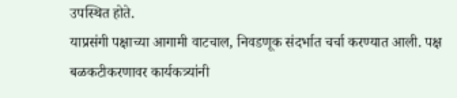उपस्थित होते.
याप्रसंगी पक्षाच्या आगामी वाटचाल, निवडणूक संदर्भात चर्चा करण्यात आली. पक्ष बळकटीकरणावर कार्यकत्र्यांनी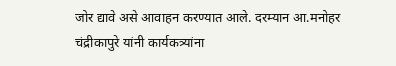जोर द्यावे असे आवाहन करण्यात आले. दरम्यान आ.मनोहर चंद्रीकापुरे यांनी कार्यकत्र्यांना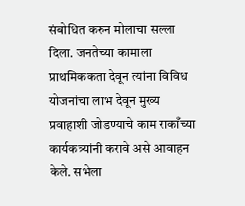संबोधित करुन मोलाचा सल्ला दिला. जनतेच्या कामाला प्राथमिककता देवून त्यांना विविध योजनांचा लाभ देवून मुख्य प्रवाहाशी जोडण्याचे काम राकाँच्या कार्यकत्र्यांनी करावे असे आवाहन केले. सभेला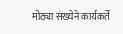मोठ्या संख्येने कार्यकर्ते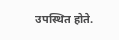उपस्थित होते.